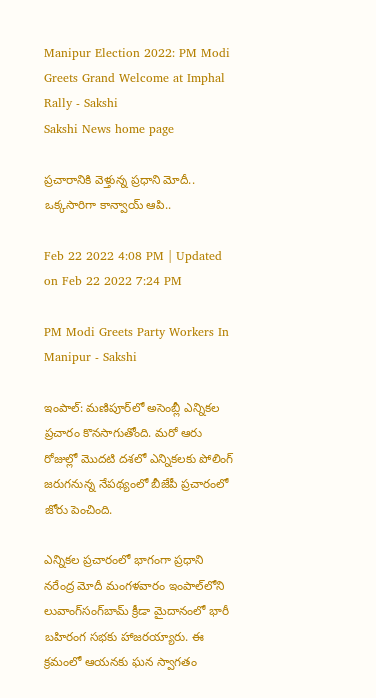Manipur Election 2022: PM Modi Greets Grand Welcome at Imphal Rally - Sakshi
Sakshi News home page

ప్రచారానికి వెళ్తున్న ప్రధాని మోదీ.. ఒక్కసారిగా కాన్వాయ్‌ ఆపి..

Feb 22 2022 4:08 PM | Updated on Feb 22 2022 7:24 PM

PM Modi Greets Party Workers In Manipur - Sakshi

ఇంపాల్‌: మణిపూర్‌లో అసెంబ్లీ ఎన్నికల ప్రచారం కొనసాగుతోంది. మరో ఆరు రోజుల్లో మొదటి దశలో ఎన్నికలకు పోలింగ్‌ జరుగనున్న నేపథ్యంలో బీజేపీ ప‍్రచారంలో జోరు పెంచింది.

ఎన్నికల ప్రచారంలో భాగంగా ప్రధాని నరేంద్ర మోదీ మంగళవారం ఇంపాల్‌లోని లువాంగ్‌సంగ్‌బామ్‌ క్రీడా మైదానంలో భారీ బహిరంగ సభకు హాజరయ్యారు. ఈ క్రమంలో ఆయనకు ఘన స్వాగతం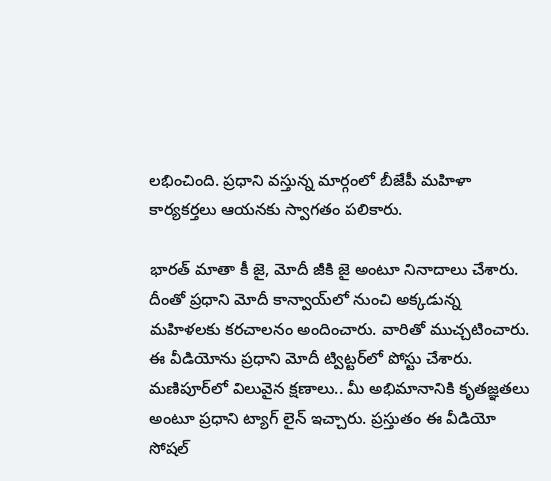లభించింది. ప్రధాని వస్తున్న మార్గంలో బీజేపీ మహిళా కార్యకర్తలు ఆయనకు స్వాగతం పలికారు.

భారత్‌ మాతా కీ జై, మోదీ జీకి జై అంటూ నినాదాలు చేశారు. దీంతో ప్రధాని మోదీ కాన్వాయ్‌లో నుంచి అక్కడున్న మహిళలకు కరచాలనం అందించారు. వారితో ముచ్చటించారు. ఈ వీడియోను ప్రధాని మోదీ ట్విట్టర్‌లో పోస్టు చేశారు. మణిపూర్‌లో విలువైన క్షణాలు.. మీ అభిమానానికి కృతజ్ఞతలు అంటూ ప్రధాని ట్యాగ్‌ లైన్‌ ఇచ్చారు. ప్రస్తుతం ఈ వీడియో సోషల్‌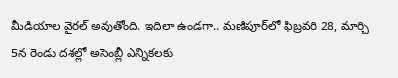మీడియాల వైరల్‌ అవుతోంది. ఇదిలా ఉండగా.. మణిపూర్‌లో ఫిబ‍్రవరి 28, మార్చి 5న రెండు దశల్లో అసెంబ్లీ ఎన్నికలకు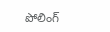పోలింగ్‌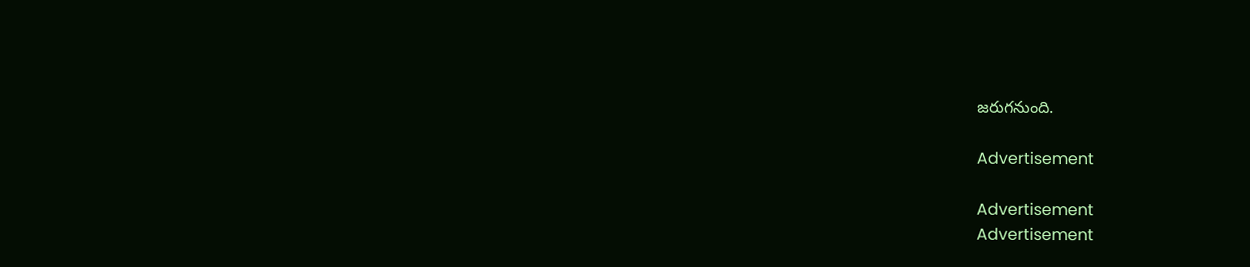జరుగనుంది.

Advertisement

Advertisement
Advertisement